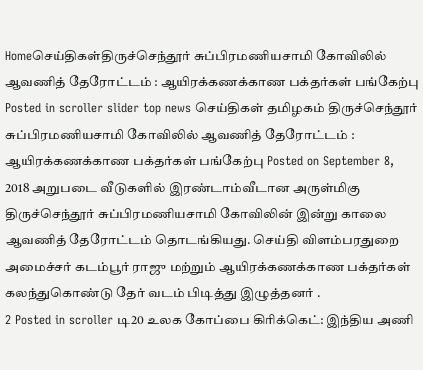Homeசெய்திகள்திருச்செந்தூர் சுப்பிரமணியசாமி கோவிலில் ஆவணித் தேரோட்டம் : ஆயிரக்கணக்காண பக்தர்கள் பங்கேற்பு Posted in scroller slider top news செய்திகள் தமிழகம் திருச்செந்தூர் சுப்பிரமணியசாமி கோவிலில் ஆவணித் தேரோட்டம் : ஆயிரக்கணக்காண பக்தர்கள் பங்கேற்பு Posted on September 8, 2018 அறுபடை வீடுகளில் இரண்டாம்வீடான அருள்மிகு திருச்செந்தூர் சுப்பிரமணியசாமி கோவிலின் இன்று காலை ஆவணித் தேரோட்டம் தொடங்கியது. செய்தி விளம்பரதுறை அமைச்சர் கடம்பூர் ராஜு மற்றும் ஆயிரக்கணக்காண பக்தர்கள் கலந்துகொண்டு தேர் வடம் பிடித்து இழுத்தனர் .
2 Posted in scroller டி20 உலக கோப்பை கிரிக்கெட்: இந்திய அணி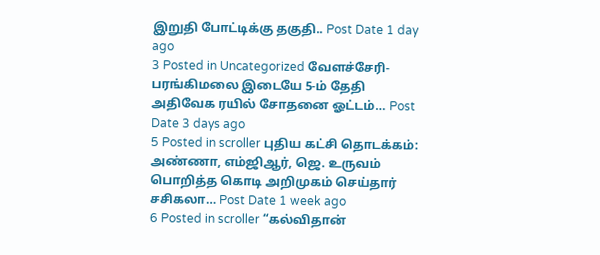இறுதி போட்டிக்கு தகுதி.. Post Date 1 day ago
3 Posted in Uncategorized வேளச்சேரி-பரங்கிமலை இடையே 5-ம் தேதி அதிவேக ரயில் சோதனை ஓட்டம்… Post Date 3 days ago
5 Posted in scroller புதிய கட்சி தொடக்கம்: அண்ணா, எம்ஜிஆர், ஜெ. உருவம் பொறித்த கொடி அறிமுகம் செய்தார் சசிகலா… Post Date 1 week ago
6 Posted in scroller “கல்விதான்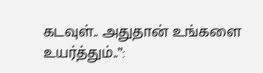கடவுள்.. அதுதான் உங்களை உயர்த்தும்..”: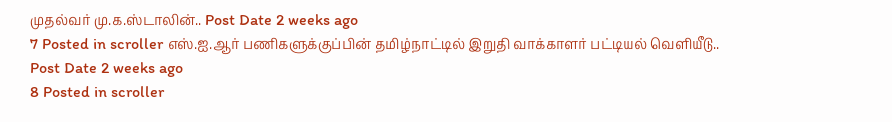முதல்வர் மு.க.ஸ்டாலின்.. Post Date 2 weeks ago
7 Posted in scroller எஸ்.ஐ.ஆர் பணிகளுக்குப்பின் தமிழ்நாட்டில் இறுதி வாக்காளர் பட்டியல் வெளியீடு.. Post Date 2 weeks ago
8 Posted in scroller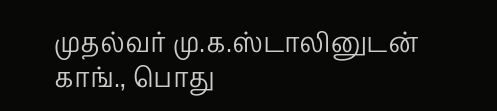முதல்வர் மு.க.ஸ்டாலினுடன் காங்., பொது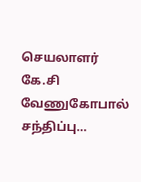செயலாளர் கே.சி வேணுகோபால் சந்திப்பு…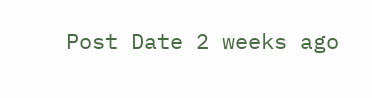Post Date 2 weeks ago